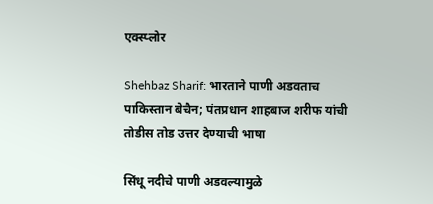एक्स्प्लोर

Shehbaz Sharif: भारताने पाणी अडवताच पाकिस्तान बेचैन; पंतप्रधान शाहबाज शरीफ यांची तोडीस तोड उत्तर देण्याची भाषा

सिंधू नदीचे पाणी अडवल्यामुळे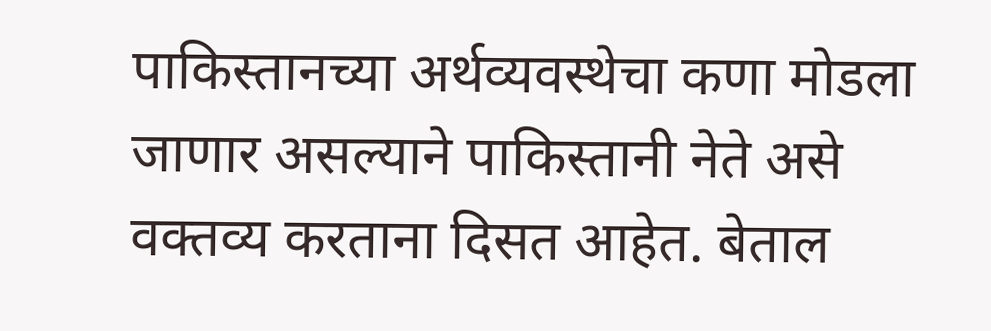पाकिस्तानच्या अर्थव्यवस्थेचा कणा मोडला जाणार असल्याने पाकिस्तानी नेते असे वक्तव्य करताना दिसत आहेत. बेताल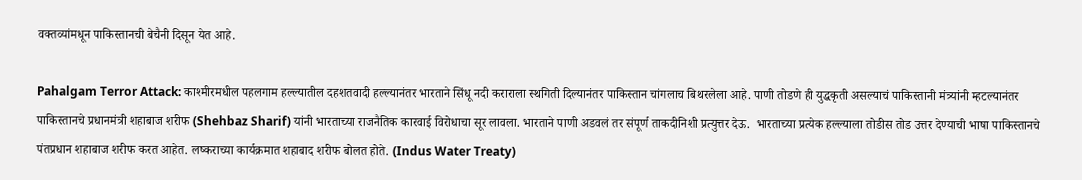वक्तव्यांमधून पाकिस्तानची बेचैनी दिसून येत आहे.

Pahalgam Terror Attack: काश्मीरमधील पहलगाम हल्ल्यातील दहशतवादी हल्ल्यानंतर भारताने सिंधू नदी कराराला स्थगिती दिल्यानंतर पाकिस्तान चांगलाच बिथरलेला आहे. पाणी तोडणे ही युद्धकृती असल्याचं पाकिस्तानी मंत्र्यांनी म्हटल्यानंतर पाकिस्तानचे प्रधानमंत्री शहाबाज शरीफ (Shehbaz Sharif) यांनी भारताच्या राजनैतिक कारवाई विरोधाचा सूर लावला. भारताने पाणी अडवलं तर संपूर्ण ताकदीनिशी प्रत्युत्तर देऊ.  भारताच्या प्रत्येक हल्ल्याला तोडीस तोड उत्तर देण्याची भाषा पाकिस्तानचे पंतप्रधान शहाबाज शरीफ करत आहेत. लष्कराच्या कार्यक्रमात शहाबाद शरीफ बोलत होते. (Indus Water Treaty)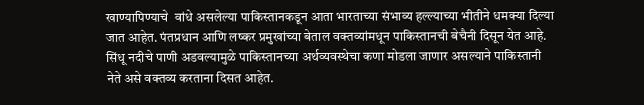खाण्यापिण्याचे  वांधे असलेल्या पाकिस्तानकडून आता भारताच्या संभाव्य हल्ल्याच्या भीतीने धमक्या दिल्या जात आहेत. पंतप्रधान आणि लष्कर प्रमुखांच्या बेताल वक्तव्यांमधून पाकिस्तानची बेचैनी दिसून येत आहे. सिंधू नदीचे पाणी अडवल्यामुळे पाकिस्तानच्या अर्थव्यवस्थेचा कणा मोडला जाणार असल्याने पाकिस्तानी नेते असे वक्तव्य करताना दिसत आहेत.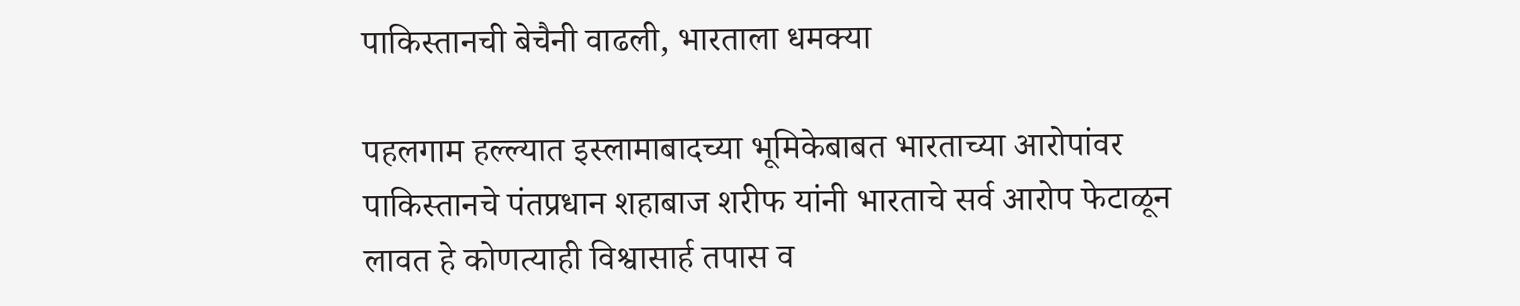पाकिस्तानची बेचैनी वाढली, भारताला धमक्या

पहलगाम हल्ल्यात इस्लामाबादच्या भूमिकेबाबत भारताच्या आरोपांवर पाकिस्तानचे पंतप्रधान शहाबाज शरीफ यांनी भारताचे सर्व आरोप फेटाळून लावत हे कोणत्याही विश्वासार्ह तपास व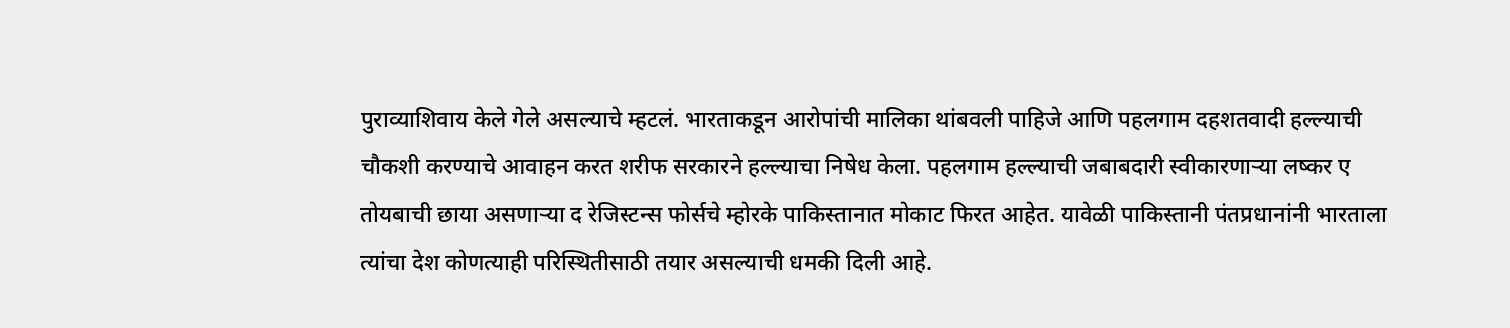पुराव्याशिवाय केले गेले असल्याचे म्हटलं. भारताकडून आरोपांची मालिका थांबवली पाहिजे आणि पहलगाम दहशतवादी हल्ल्याची चौकशी करण्याचे आवाहन करत शरीफ सरकारने हल्ल्याचा निषेध केला. पहलगाम हल्ल्याची जबाबदारी स्वीकारणाऱ्या लष्कर ए तोयबाची छाया असणाऱ्या द रेजिस्टन्स फोर्सचे म्होरके पाकिस्तानात मोकाट फिरत आहेत. यावेळी पाकिस्तानी पंतप्रधानांनी भारताला त्यांचा देश कोणत्याही परिस्थितीसाठी तयार असल्याची धमकी दिली आहे.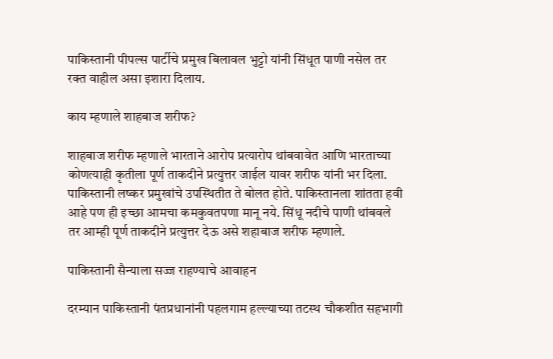पाकिस्तानी पीपल्स पार्टीचे प्रमुख बिलावल भुट्टो यांनी सिंधूत पाणी नसेल तर रक्त वाहील असा इशारा दिलाय.

काय म्हणाले शाहबाज शरीफ?

शाहबाज शरीफ म्हणाले भारताने आरोप प्रत्यारोप थांबवावेत आणि भारताच्या कोणत्याही कृतीला पूर्ण ताकदीने प्रत्युत्तर जाईल यावर शरीफ यांनी भर दिला. पाकिस्तानी लष्कर प्रमुखांचे उपस्थितीत ते बोलत होते. पाकिस्तानला शांतता हवी आहे पण ही इच्छा आमचा कमकुवतपणा मानू नये. सिंधू नदीचे पाणी थांबवले तर आम्ही पूर्ण ताकदीने प्रत्युत्तर देऊ असे शहाबाज शरीफ म्हणाले.

पाकिस्तानी सैन्याला सज्ज राहण्याचे आवाहन

दरम्यान पाकिस्तानी पंतप्रधानांनी पहलगाम हल्ल्याच्या तटस्थ चौकशीत सहभागी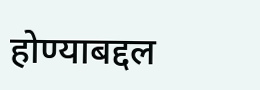होण्याबद्दल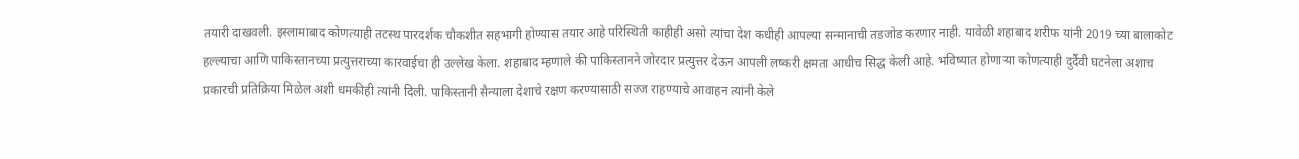तयारी दाखवली. इस्लामाबाद कोणत्याही तटस्थ पारदर्शक चौकशीत सहभागी होण्यास तयार आहे परिस्थिती काहीही असो त्यांचा देश कधीही आपल्या सन्मानाची तडजोड करणार नाही. यावेळी शहाबाद शरीफ यांनी 2019 च्या बालाकोट हल्ल्याचा आणि पाकिस्तानच्या प्रत्युत्तराच्या कारवाईचा ही उल्लेख केला. शहाबाद म्हणाले की पाकिस्तानने जोरदार प्रत्युत्तर देऊन आपली लष्करी क्षमता आधीच सिद्ध केली आहे. भविष्यात होणाऱ्या कोणत्याही दुर्दैवी घटनेला अशाच प्रकारची प्रतिक्रिया मिळेल अशी धमकीही त्यांनी दिली. पाकिस्तानी सैन्याला देशाचे रक्षण करण्यासाठी सज्ज राहण्याचे आवाहन त्यांनी केले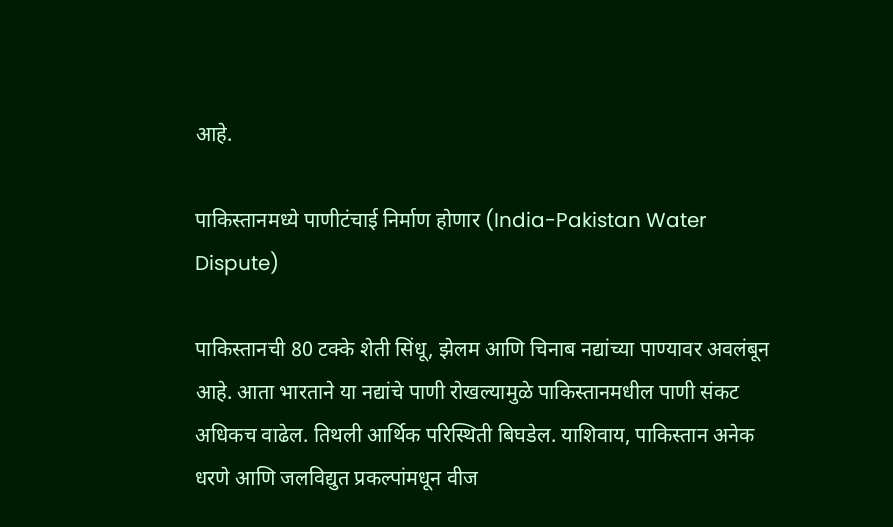आहे.

पाकिस्तानमध्ये पाणीटंचाई निर्माण होणार (India-Pakistan Water Dispute)

पाकिस्तानची 80 टक्के शेती सिंधू, झेलम आणि चिनाब नद्यांच्या पाण्यावर अवलंबून आहे. आता भारताने या नद्यांचे पाणी रोखल्यामुळे पाकिस्तानमधील पाणी संकट अधिकच वाढेल. तिथली आर्थिक परिस्थिती बिघडेल. याशिवाय, पाकिस्तान अनेक धरणे आणि जलविद्युत प्रकल्पांमधून वीज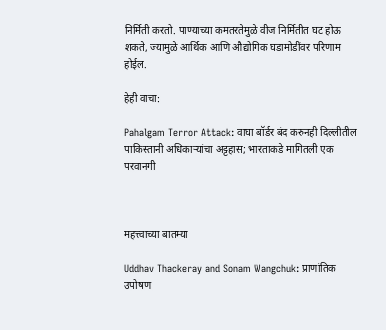निर्मिती करतो. पाण्याच्या कमतरतेमुळे वीज निर्मितीत घट होऊ शकते, ज्यामुळे आर्थिक आणि औद्योगिक घडामोडींवर परिणाम होईल.

हेही वाचा:

Pahalgam Terror Attack: वाघा बॉर्डर बंद करुनही दिल्लीतील पाकिस्तानी अधिकाऱ्यांचा अट्टहास; भारताकडे मागितली एक परवानगी



महत्त्वाच्या बातम्या

Uddhav Thackeray and Sonam Wangchuk: प्राणांतिक उपोषण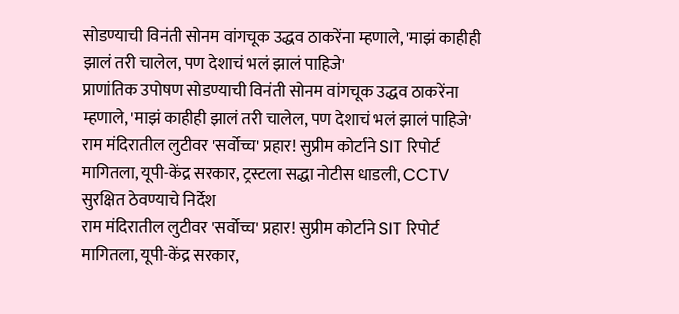सोडण्याची विनंती सोनम वांगचूक उद्धव ठाकरेंना म्हणाले, 'माझं काहीही झालं तरी चालेल, पण देशाचं भलं झालं पाहिजे'
प्राणांतिक उपोषण सोडण्याची विनंती सोनम वांगचूक उद्धव ठाकरेंना म्हणाले, 'माझं काहीही झालं तरी चालेल, पण देशाचं भलं झालं पाहिजे'
राम मंदिरातील लुटीवर 'सर्वोच्च' प्रहार! सुप्रीम कोर्टाने SIT रिपोर्ट मागितला, यूपी-केंद्र सरकार, ट्रस्टला सद्धा नोटीस धाडली, CCTV सुरक्षित ठेवण्याचे निर्देश
राम मंदिरातील लुटीवर 'सर्वोच्च' प्रहार! सुप्रीम कोर्टाने SIT रिपोर्ट मागितला, यूपी-केंद्र सरकार,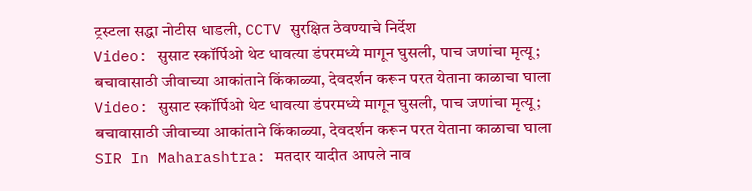ट्रस्टला सद्धा नोटीस धाडली, CCTV सुरक्षित ठेवण्याचे निर्देश
Video: सुसाट स्कॉर्पिओ थेट धावत्या डंपरमध्ये मागून घुसली, पाच जणांचा मृत्यू; बचावासाठी जीवाच्या आकांताने किंकाळ्या, देवदर्शन करून परत येताना काळाचा घाला
Video: सुसाट स्कॉर्पिओ थेट धावत्या डंपरमध्ये मागून घुसली, पाच जणांचा मृत्यू; बचावासाठी जीवाच्या आकांताने किंकाळ्या, देवदर्शन करून परत येताना काळाचा घाला
SIR In Maharashtra: मतदार यादीत आपले नाव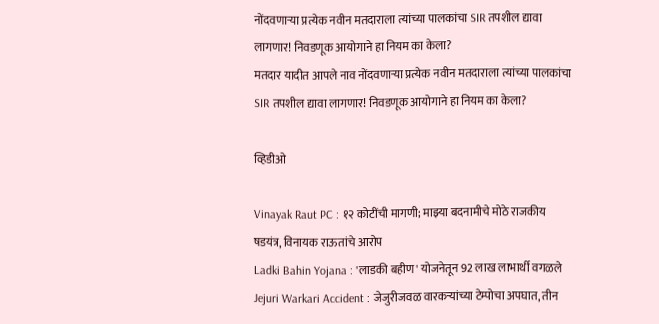नोंदवणाऱ्या प्रत्येक नवीन मतदाराला त्यांच्या पालकांचा SIR तपशील द्यावा लागणार! निवडणूक आयोगाने हा नियम का केला?
मतदार यादीत आपले नाव नोंदवणाऱ्या प्रत्येक नवीन मतदाराला त्यांच्या पालकांचा SIR तपशील द्यावा लागणार! निवडणूक आयोगाने हा नियम का केला?

व्हिडीओ

Vinayak Raut PC : १२ कोटींची मागणी; माझ्या बदनामीचे मोठे राजकीय षडयंत्र, विनायक राऊतांचे आरोप
Ladki Bahin Yojana : 'लाडकी बहीण' योजनेतून 92 लाख लाभार्थी वगळले
Jejuri Warkari Accident : जेजुरीजवळ वारकऱ्यांच्या टेम्पोचा अपघात, तीन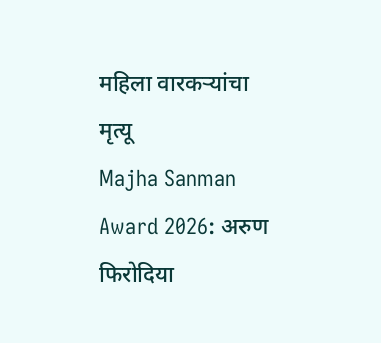महिला वारकऱ्यांचा मृत्यू
Majha Sanman Award 2026: अरुण फिरोदिया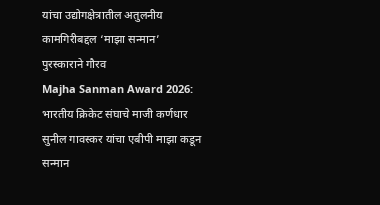यांचा उद्योगक्षेत्रातील अतुलनीय कामगिरीबद्दल ‘माझा सन्मान’ पुरस्काराने गौरव
Majha Sanman Award 2026: भारतीय क्रिकेट संघाचे माजी कर्णधार सुनील गावस्कर यांचा एबीपी माझा कडून सन्मान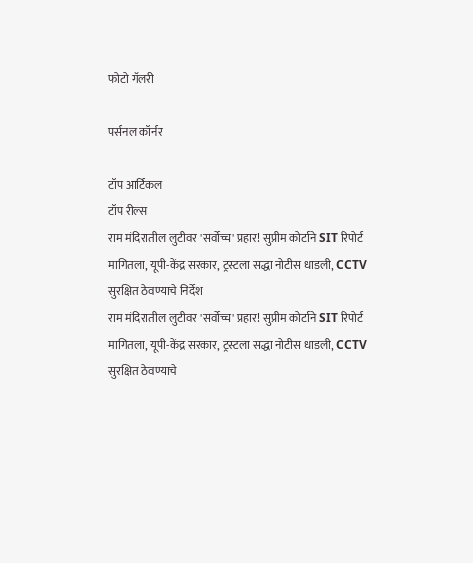फोटो गॅलरी

पर्सनल कॉर्नर

टॉप आर्टिकल
टॉप रील्स
राम मंदिरातील लुटीवर 'सर्वोच्च' प्रहार! सुप्रीम कोर्टाने SIT रिपोर्ट मागितला, यूपी-केंद्र सरकार, ट्रस्टला सद्धा नोटीस धाडली, CCTV सुरक्षित ठेवण्याचे निर्देश
राम मंदिरातील लुटीवर 'सर्वोच्च' प्रहार! सुप्रीम कोर्टाने SIT रिपोर्ट मागितला, यूपी-केंद्र सरकार, ट्रस्टला सद्धा नोटीस धाडली, CCTV सुरक्षित ठेवण्याचे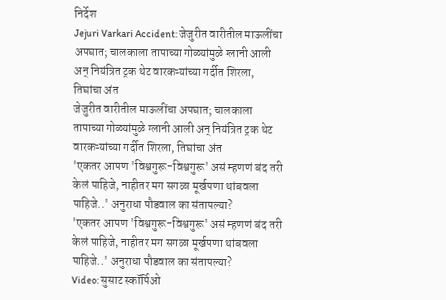निर्देश
Jejuri Varkari Accident: जेजुरीत वारीतील माऊलींचा अपघात; चालकाला तापाच्या गोळ्यांमुळे ग्लानी आली अन् नियंत्रित ट्रक थेट वारकऱ्यांच्या गर्दीत शिरला, तिघांचा अंत
जेजुरीत वारीतील माऊलींचा अपघात; चालकाला तापाच्या गोळ्यांमुळे ग्लानी आली अन् नियंत्रित ट्रक थेट वारकऱ्यांच्या गर्दीत शिरला, तिघांचा अंत
'एकतर आपण 'विश्वगुरू-विश्वगुरू' असं म्हणणं बंद तरी केलं पाहिजे, नाहीतर मग सगळा मूर्खपणा थांबवला पाहिजे..' अनुराधा पौडवाल का संतापल्या?
'एकतर आपण 'विश्वगुरू-विश्वगुरू' असं म्हणणं बंद तरी केलं पाहिजे, नाहीतर मग सगळा मूर्खपणा थांबवला पाहिजे..' अनुराधा पौडवाल का संतापल्या?
Video: सुसाट स्कॉर्पिओ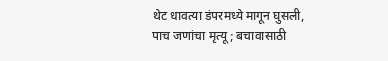थेट धावत्या डंपरमध्ये मागून घुसली, पाच जणांचा मृत्यू; बचावासाठी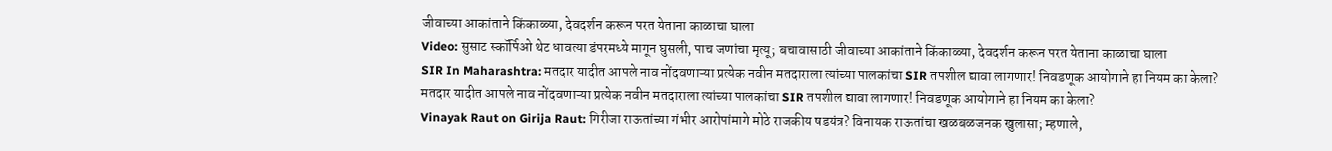जीवाच्या आकांताने किंकाळ्या, देवदर्शन करून परत येताना काळाचा घाला
Video: सुसाट स्कॉर्पिओ थेट धावत्या डंपरमध्ये मागून घुसली, पाच जणांचा मृत्यू; बचावासाठी जीवाच्या आकांताने किंकाळ्या, देवदर्शन करून परत येताना काळाचा घाला
SIR In Maharashtra: मतदार यादीत आपले नाव नोंदवणाऱ्या प्रत्येक नवीन मतदाराला त्यांच्या पालकांचा SIR तपशील द्यावा लागणार! निवडणूक आयोगाने हा नियम का केला?
मतदार यादीत आपले नाव नोंदवणाऱ्या प्रत्येक नवीन मतदाराला त्यांच्या पालकांचा SIR तपशील द्यावा लागणार! निवडणूक आयोगाने हा नियम का केला?
Vinayak Raut on Girija Raut: गिरीजा राऊतांच्या गंभीर आरोपांमागे मोठे राजकीय षडयंत्र? विनायक राऊतांचा खळबळजनक खुलासा; म्हणाले,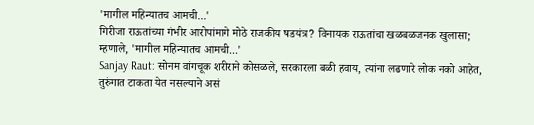'मागील महिन्यातच आमची...'
गिरीजा राऊतांच्या गंभीर आरोपांमागे मोठे राजकीय षडयंत्र? विनायक राऊतांचा खळबळजनक खुलासा; म्हणाले, 'मागील महिन्यातच आमची...'
Sanjay Raut: सोनम वांगचूक शरीराने कोसळले, सरकारला बळी हवाय, त्यांना लढणारे लोक नको आहेत, तुरुंगात टाकता येत नसल्याने असं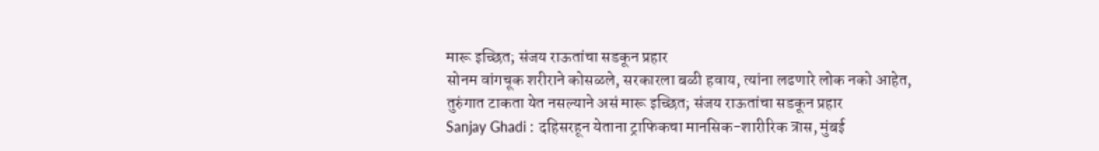मारू इच्छित; संजय राऊतांचा सडकून प्रहार
सोनम वांगचूक शरीराने कोसळले, सरकारला बळी हवाय, त्यांना लढणारे लोक नको आहेत, तुरुंगात टाकता येत नसल्याने असं मारू इच्छित; संजय राऊतांचा सडकून प्रहार
Sanjay Ghadi : दहिसरहून येताना ट्राफिकचा मानसिक-शारीरिक त्रास, मुंबई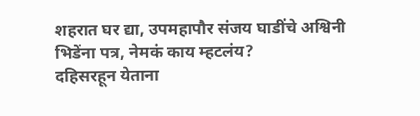शहरात घर द्या, उपमहापौर संजय घाडींचे अश्विनी भिडेंना पत्र, नेमकं काय म्हटलंय?
दहिसरहून येताना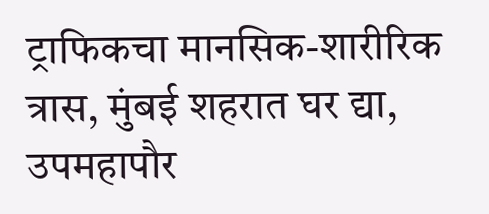ट्राफिकचा मानसिक-शारीरिक त्रास, मुंबई शहरात घर द्या, उपमहापौर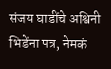संजय घाडींचे अश्विनी भिडेंना पत्र, नेमकं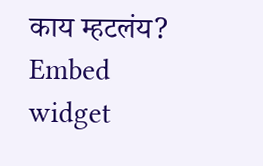काय म्हटलंय?
Embed widget